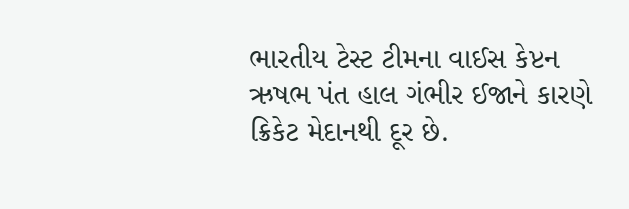ભારતીય ટેસ્ટ ટીમના વાઈસ કેપ્ટન ઋષભ પંત હાલ ગંભીર ઈજાને કારણે ક્રિકેટ મેદાનથી દૂર છે.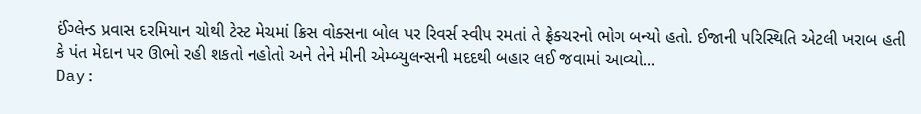ઈંગ્લેન્ડ પ્રવાસ દરમિયાન ચોથી ટેસ્ટ મેચમાં ક્રિસ વોક્સના બોલ પર રિવર્સ સ્વીપ રમતાં તે ફ્રેક્ચરનો ભોગ બન્યો હતો. ઈજાની પરિસ્થિતિ એટલી ખરાબ હતી કે પંત મેદાન પર ઊભો રહી શકતો નહોતો અને તેને મીની એમ્બ્યુલન્સની મદદથી બહાર લઈ જવામાં આવ્યો...
Day: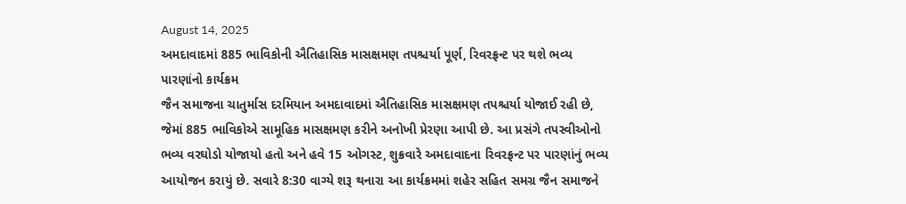August 14, 2025
અમદાવાદમાં 885 ભાવિકોની ઐતિહાસિક માસક્ષમણ તપશ્ચર્યા પૂર્ણ, રિવરફ્રન્ટ પર થશે ભવ્ય પારણાંનો કાર્યક્રમ
જૈન સમાજના ચાતુર્માસ દરમિયાન અમદાવાદમાં ઐતિહાસિક માસક્ષમણ તપશ્ચર્યા યોજાઈ રહી છે, જેમાં 885 ભાવિકોએ સામૂહિક માસક્ષમણ કરીને અનોખી પ્રેરણા આપી છે. આ પ્રસંગે તપસ્વીઓનો ભવ્ય વરઘોડો યોજાયો હતો અને હવે 15 ઓગસ્ટ, શુક્રવારે અમદાવાદના રિવરફ્રન્ટ પર પારણાંનું ભવ્ય આયોજન કરાયું છે. સવારે 8:30 વાગ્યે શરૂ થનારા આ કાર્યક્રમમાં શહેર સહિત સમગ્ર જૈન સમાજને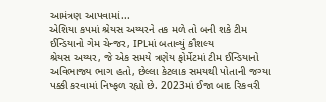આમંત્રણ આપવામાં...
એશિયા કપમાં શ્રેયસ અય્યરને તક મળે તો બની શકે ટીમ ઈન્ડિયાનો ગેમ ચેન્જર, IPLમાં બતાવ્યું કૌશલ્ય
શ્રેયસ અય્યર, જે એક સમયે ત્રણેય ફોર્મેટમાં ટીમ ઈન્ડિયાનો અવિભાજ્ય ભાગ હતો, છેલ્લા કેટલાક સમયથી પોતાની જગ્યા પક્કી કરવામાં નિષ્ફળ રહ્યો છે. 2023માં ઈજા બાદ રિકવરી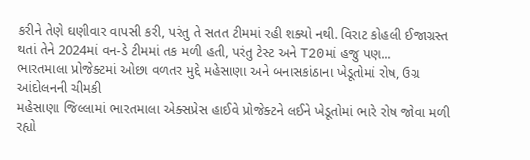કરીને તેણે ઘણીવાર વાપસી કરી, પરંતુ તે સતત ટીમમાં રહી શક્યો નથી. વિરાટ કોહલી ઈજાગ્રસ્ત થતાં તેને 2024માં વન-ડે ટીમમાં તક મળી હતી, પરંતુ ટેસ્ટ અને T20માં હજુ પણ...
ભારતમાલા પ્રોજેક્ટમાં ઓછા વળતર મુદ્દે મહેસાણા અને બનાસકાંઠાના ખેડૂતોમાં રોષ, ઉગ્ર આંદોલનની ચીમકી
મહેસાણા જિલ્લામાં ભારતમાલા એક્સપ્રેસ હાઈવે પ્રોજેક્ટને લઈને ખેડૂતોમાં ભારે રોષ જોવા મળી રહ્યો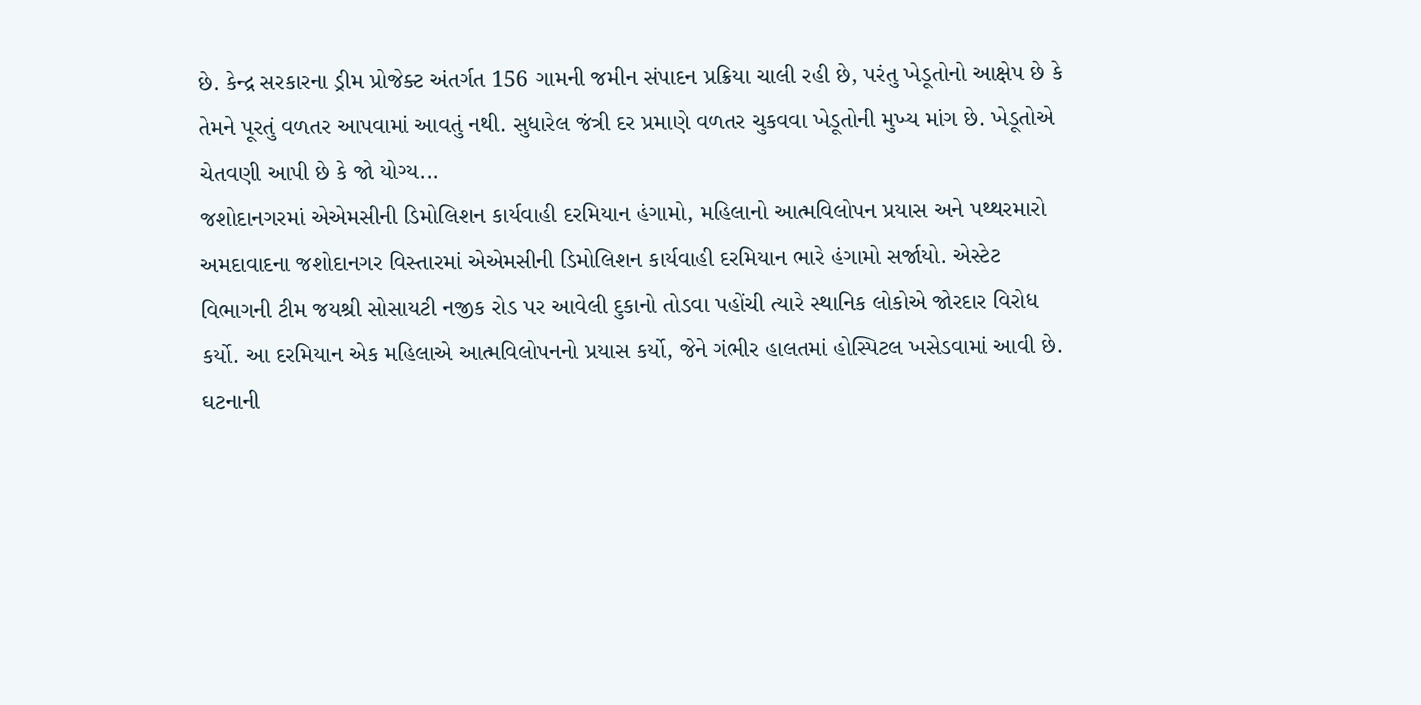છે. કેન્દ્ર સરકારના ડ્રીમ પ્રોજેક્ટ અંતર્ગત 156 ગામની જમીન સંપાદન પ્રક્રિયા ચાલી રહી છે, પરંતુ ખેડૂતોનો આક્ષેપ છે કે તેમને પૂરતું વળતર આપવામાં આવતું નથી. સુધારેલ જંત્રી દર પ્રમાણે વળતર ચુકવવા ખેડૂતોની મુખ્ય માંગ છે. ખેડૂતોએ ચેતવણી આપી છે કે જો યોગ્ય...
જશોદાનગરમાં એએમસીની ડિમોલિશન કાર્યવાહી દરમિયાન હંગામો, મહિલાનો આત્મવિલોપન પ્રયાસ અને પથ્થરમારો
અમદાવાદના જશોદાનગર વિસ્તારમાં એએમસીની ડિમોલિશન કાર્યવાહી દરમિયાન ભારે હંગામો સર્જાયો. એસ્ટેટ વિભાગની ટીમ જયશ્રી સોસાયટી નજીક રોડ પર આવેલી દુકાનો તોડવા પહોંચી ત્યારે સ્થાનિક લોકોએ જોરદાર વિરોધ કર્યો. આ દરમિયાન એક મહિલાએ આત્મવિલોપનનો પ્રયાસ કર્યો, જેને ગંભીર હાલતમાં હોસ્પિટલ ખસેડવામાં આવી છે. ઘટનાની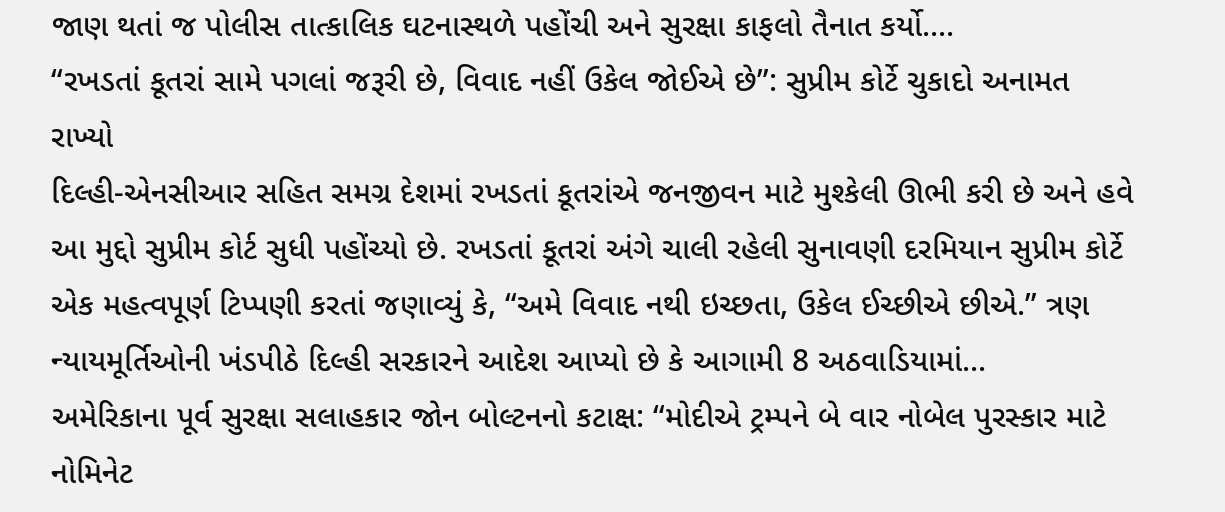જાણ થતાં જ પોલીસ તાત્કાલિક ઘટનાસ્થળે પહોંચી અને સુરક્ષા કાફલો તૈનાત કર્યો....
“રખડતાં કૂતરાં સામે પગલાં જરૂરી છે, વિવાદ નહીં ઉકેલ જોઈએ છે”: સુપ્રીમ કોર્ટે ચુકાદો અનામત રાખ્યો
દિલ્હી-એનસીઆર સહિત સમગ્ર દેશમાં રખડતાં કૂતરાંએ જનજીવન માટે મુશ્કેલી ઊભી કરી છે અને હવે આ મુદ્દો સુપ્રીમ કોર્ટ સુધી પહોંચ્યો છે. રખડતાં કૂતરાં અંગે ચાલી રહેલી સુનાવણી દરમિયાન સુપ્રીમ કોર્ટે એક મહત્વપૂર્ણ ટિપ્પણી કરતાં જણાવ્યું કે, “અમે વિવાદ નથી ઇચ્છતા, ઉકેલ ઈચ્છીએ છીએ.” ત્રણ ન્યાયમૂર્તિઓની ખંડપીઠે દિલ્હી સરકારને આદેશ આપ્યો છે કે આગામી 8 અઠવાડિયામાં...
અમેરિકાના પૂર્વ સુરક્ષા સલાહકાર જોન બોલ્ટનનો કટાક્ષ: “મોદીએ ટ્રમ્પને બે વાર નોબેલ પુરસ્કાર માટે નોમિનેટ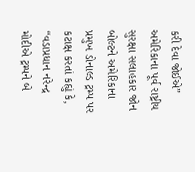કરી દેવા જોઈએ”
અમેરિકાના પૂર્વ રાષ્ટ્રીય સુરક્ષા સલાહકાર જોન બોલ્ટને અમેરિકાના પ્રમુખ ડોનાલ્ડ ટ્રમ્પ પર કટાક્ષ કરતાં કહ્યું કે, “વડાપ્રધાન નરેન્દ્ર મોદીએ ટ્રમ્પને બે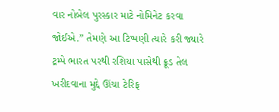વાર નોબેલ પુરસ્કાર માટે નોમિનેટ કરવા જોઈએ.” તેમણે આ ટિપ્પણી ત્યારે કરી જ્યારે ટ્રમ્પે ભારત પરથી રશિયા પાસેથી ક્રૂડ તેલ ખરીદવાના મુદ્દે ઊંચા ટેરિફ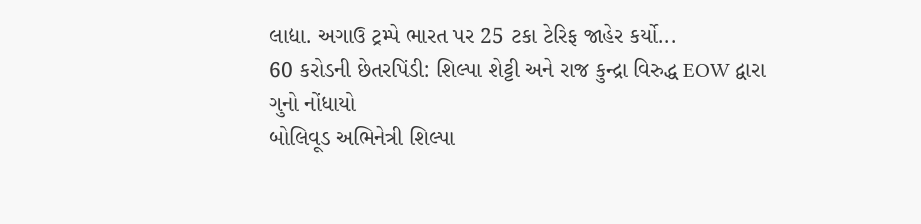લાદ્યા. અગાઉ ટ્રમ્પે ભારત પર 25 ટકા ટેરિફ જાહેર કર્યો...
60 કરોડની છેતરપિંડી: શિલ્પા શેટ્ટી અને રાજ કુન્દ્રા વિરુદ્ધ EOW દ્વારા ગુનો નોંધાયો
બોલિવૂડ અભિનેત્રી શિલ્પા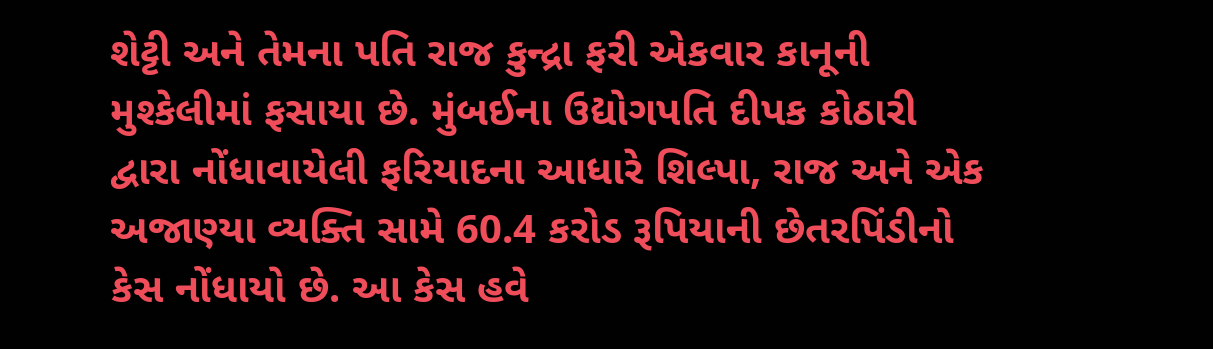શેટ્ટી અને તેમના પતિ રાજ કુન્દ્રા ફરી એકવાર કાનૂની મુશ્કેલીમાં ફસાયા છે. મુંબઈના ઉદ્યોગપતિ દીપક કોઠારી દ્વારા નોંધાવાયેલી ફરિયાદના આધારે શિલ્પા, રાજ અને એક અજાણ્યા વ્યક્તિ સામે 60.4 કરોડ રૂપિયાની છેતરપિંડીનો કેસ નોંધાયો છે. આ કેસ હવે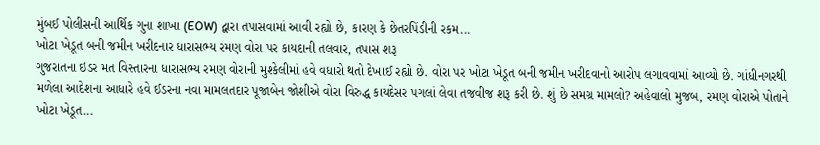મુંબઈ પોલીસની આર્થિક ગુના શાખા (EOW) દ્વારા તપાસવામાં આવી રહ્યો છે, કારણ કે છેતરપિંડીની રકમ...
ખોટા ખેડૂત બની જમીન ખરીદનાર ધારાસભ્ય રમણ વોરા પર કાયદાની તલવાર, તપાસ શરૂ
ગુજરાતના ઇડર મત વિસ્તારના ધારાસભ્ય રમણ વોરાની મુશ્કેલીમાં હવે વધારો થતો દેખાઈ રહ્યો છે. વોરા પર ખોટા ખેડૂત બની જમીન ખરીદવાનો આરોપ લગાવવામાં આવ્યો છે. ગાંધીનગરથી મળેલા આદેશના આધારે હવે ઈડરના નવા મામલતદાર પૂજાબેન જોશીએ વોરા વિરુદ્ધ કાયદેસર પગલાં લેવા તજવીજ શરૂ કરી છે. શું છે સમગ્ર મામલો? અહેવાલો મુજબ, રમણ વોરાએ પોતાને ખોટા ખેડૂત...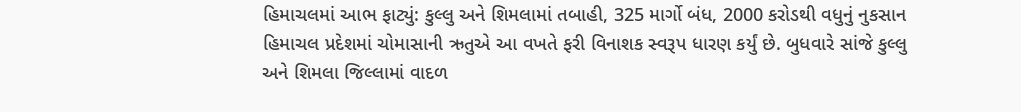હિમાચલમાં આભ ફાટ્યું: કુલ્લુ અને શિમલામાં તબાહી, 325 માર્ગો બંધ, 2000 કરોડથી વધુનું નુકસાન
હિમાચલ પ્રદેશમાં ચોમાસાની ઋતુએ આ વખતે ફરી વિનાશક સ્વરૂપ ધારણ કર્યું છે. બુધવારે સાંજે કુલ્લુ અને શિમલા જિલ્લામાં વાદળ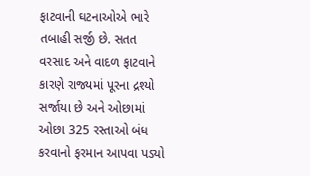ફાટવાની ઘટનાઓએ ભારે તબાહી સર્જી છે. સતત વરસાદ અને વાદળ ફાટવાને કારણે રાજ્યમાં પૂરના દ્રશ્યો સર્જાયા છે અને ઓછામાં ઓછા 325 રસ્તાઓ બંધ કરવાનો ફરમાન આપવા પડ્યો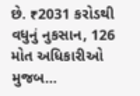છે. ₹2031 કરોડથી વધુનું નુકસાન, 126 મોત અધિકારીઓ મુજબ...